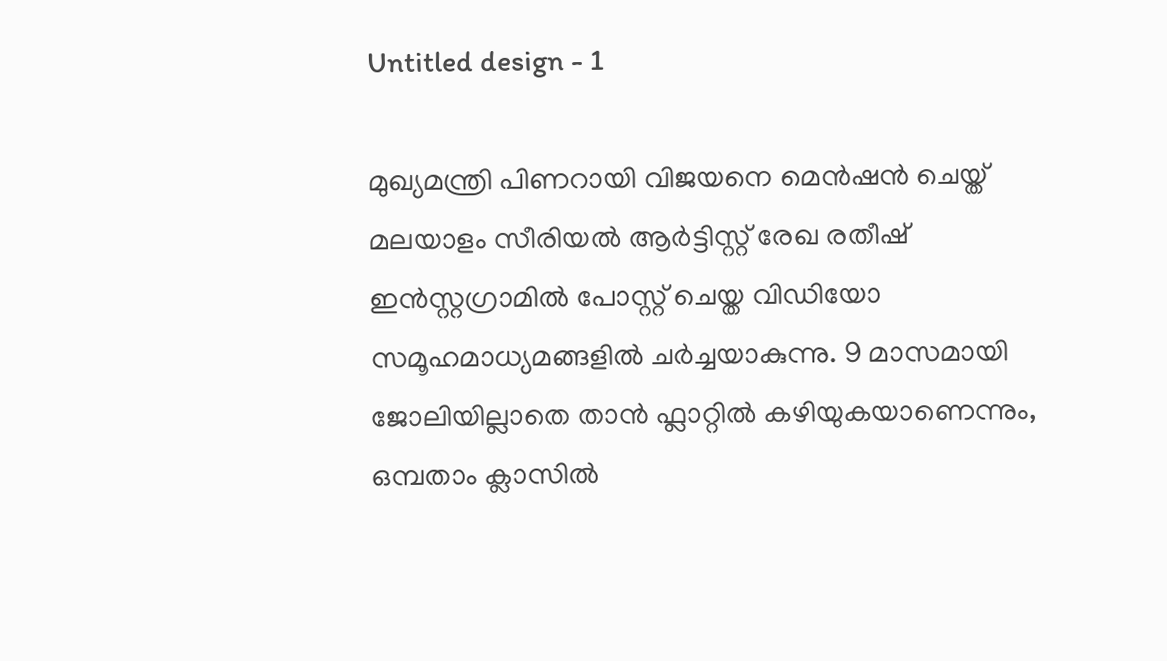Untitled design - 1

മുഖ്യമന്ത്രി പിണറായി വിജയനെ മെൻഷൻ ചെയ്ത് മലയാളം സീരിയൽ ആർട്ടിസ്റ്റ് രേഖ രതീഷ് ഇൻസ്റ്റഗ്രാമിൽ പോസ്റ്റ് ചെയ്ത വിഡിയോ സമൂഹമാധ്യമങ്ങളിൽ ചർച്ചയാകുന്നു. 9 മാസമായി ജോലിയില്ലാതെ താൻ ഫ്ലാറ്റിൽ കഴിയുകയാണെന്നും, ഒമ്പതാം ക്ലാസിൽ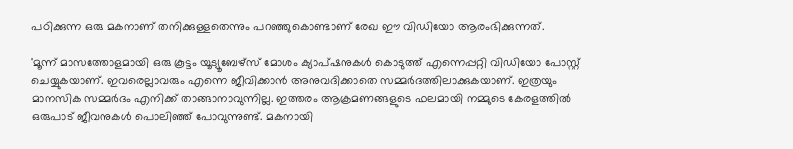പഠിക്കുന്ന ഒരു മകനാണ് തനിക്കുള്ളതെന്നും പറഞ്ഞുകൊണ്ടാണ് രേഖ ഈ വിഡിയോ ആരംഭിക്കുന്നത്.

'മൂന്ന് മാസത്തോളമായി ഒരു കൂട്ടം യൂട്യൂബേഴ്സ് മോശം ക്യാപ്ഷനുകൾ കൊടുത്ത് എന്നെപ്പറ്റി വിഡിയോ പോസ്റ്റ് ചെയ്യുകയാണ്. ഇവരെല്ലാവരും എന്നെ ജീവിക്കാൻ അനുവദിക്കാതെ സമ്മർദത്തിലാക്കുകയാണ്. ഇത്രയും മാനസിക സമ്മർദം എനിക്ക് താങ്ങാനാവുന്നില്ല. ഇത്തരം ആക്രമണങ്ങളുടെ ഫലമായി നമ്മുടെ കേരളത്തിൽ ഒരുപാട് ജീവനുകൾ പൊലിഞ്ഞ് പോവുന്നുണ്ട്. മകനായി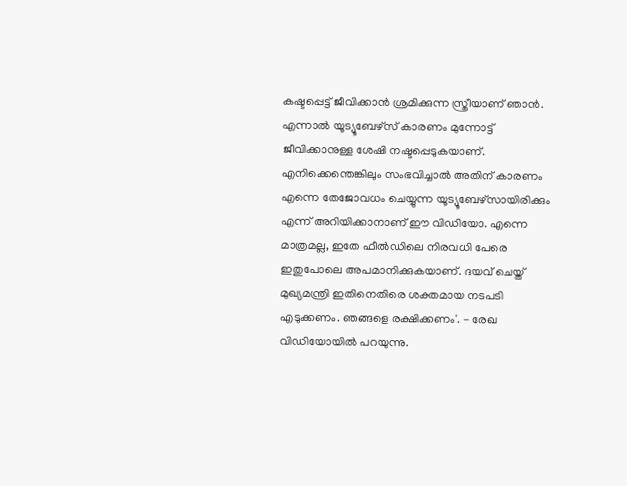കഷ്ടപ്പെട്ട് ജീവിക്കാൻ ശ്രമിക്കുന്ന സ്ത്രീയാണ് ഞാൻ. എന്നാൽ യൂട്യൂബേഴ്സ് കാരണം മുന്നോട്ട് ജീവിക്കാനുള്ള ശേഷി നഷ്ടപ്പെടുകയാണ്. എനിക്കെന്തെങ്കിലും സംഭവിച്ചാൽ അതിന് കാരണം എന്നെ തേജോവധം ചെയ്യുന്ന യൂട്യൂബേഴ്സായിരിക്കും എന്ന് അറിയിക്കാനാണ് ഈ വിഡിയോ. എന്നെ മാത്രമല്ല, ഇതേ ഫീൽഡിലെ നിരവധി പേരെ ഇതുപോലെ അപമാനിക്കുകയാണ്. ദയവ് ചെയ്ത് മുഖ്യമന്ത്രി ഇതിനെതിരെ ശക്തമായ നടപടി എടുക്കണം. ഞങ്ങളെ രക്ഷിക്കണം'. - രേഖ വിഡിയോയില്‍ പറയുന്നു.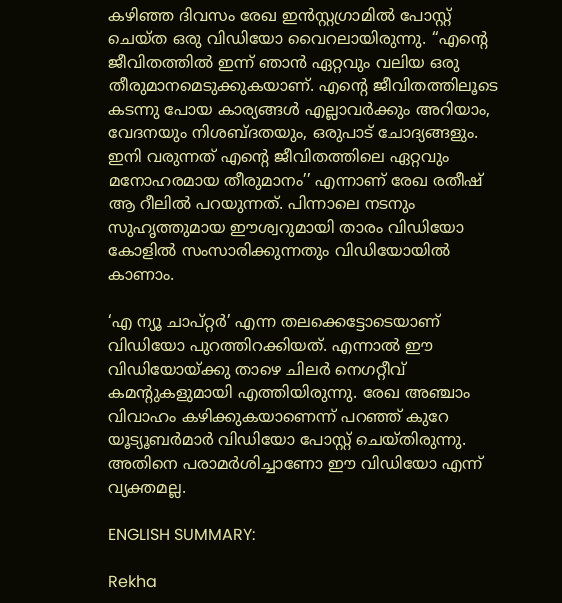കഴിഞ്ഞ ദിവസം രേഖ ഇൻസ്റ്റഗ്രാമിൽ പോസ്റ്റ് ചെയ്ത ഒരു വിഡിയോ വൈറലായിരുന്നു. ‘‘എന്റെ ജീവിതത്തിൽ ഇന്ന് ഞാൻ ഏറ്റവും വലിയ ഒരു തീരുമാനമെടുക്കുകയാണ്. എന്റെ ജീവിതത്തിലൂടെ കടന്നു പോയ കാര്യങ്ങൾ എല്ലാവർക്കും അറിയാം, വേദനയും നിശബ്ദതയും, ഒരുപാട് ചോദ്യങ്ങളും. ഇനി വരുന്നത് എന്റെ ജീവിതത്തിലെ ഏറ്റവും മനോഹരമായ തീരുമാനം’’ എന്നാണ് രേഖ രതീഷ് ആ റീലിൽ പറയുന്നത്. പിന്നാലെ നടനും സുഹൃത്തുമായ ഈശ്വറുമായി താരം വിഡിയോ കോളിൽ സംസാരിക്കുന്നതും വിഡിയോയിൽ കാണാം.

‘എ ന്യൂ ചാപ്റ്റർ’ എന്ന തലക്കെട്ടോടെയാണ് വിഡിയോ പുറത്തിറക്കിയത്. എന്നാല്‍ ഈ വിഡിയോയ്ക്കു താഴെ ചിലർ നെഗറ്റീവ് കമന്റുകളുമായി എത്തിയിരുന്നു. രേഖ അഞ്ചാം വിവാഹം കഴിക്കുകയാണെന്ന് പറഞ്ഞ് കുറേ യൂട്യൂബർമാർ വിഡിയോ പോസ്റ്റ് ചെയ്തിരുന്നു. അതിനെ പരാമർശിച്ചാണോ ഈ വിഡിയോ എന്ന് വ്യക്തമല്ല.

ENGLISH SUMMARY:

Rekha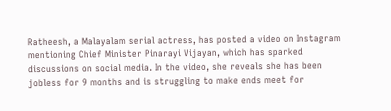Ratheesh, a Malayalam serial actress, has posted a video on Instagram mentioning Chief Minister Pinarayi Vijayan, which has sparked discussions on social media. In the video, she reveals she has been jobless for 9 months and is struggling to make ends meet for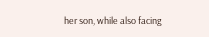her son, while also facing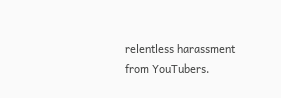relentless harassment from YouTubers.